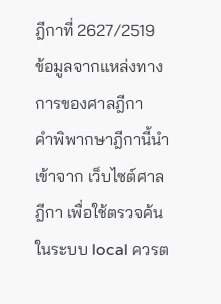ฎีกาที่ 2627/2519
ข้อมูลจากแหล่งทางการของศาลฎีกา
คำพิพากษาฎีกานี้นำเข้าจาก เว็บไซต์ศาลฎีกา เพื่อใช้ตรวจค้นในระบบ local ควรต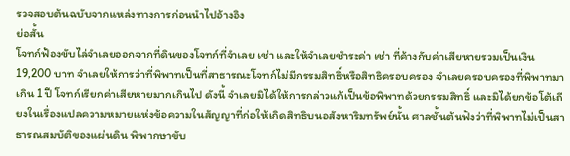รวจสอบต้นฉบับจากแหล่งทางการก่อนนำไปอ้างอิง
ย่อสั้น
โจทก์ฟ้องขับไล่จำเลยออกจากที่ดินของโจทก์ที่จำเลย เช่า และให้จำเลยชำระค่า เช่า ที่ค้างกับค่าเสียหายรวมเป็นเงิน19,200 บาท จำเลยให้การว่าที่พิพาทเป็นที่สาธารณะโจทก์ไม่มีกรรมสิทธิ์หรือสิทธิครอบครอง จำเลยครอบครองที่พิพาทมาเกิน 1 ปี โจทก์เรียกค่าเสียหายมากเกินไป ดังนี้ จำเลยมิได้ให้การกล่าวแก้เป็นข้อพิพาทด้วยกรรมสิทธิ์ และมิได้ยกข้อโต้เถียงในเรื่องแปลความหมายแห่งข้อความในสัญญาที่ก่อให้เกิดสิทธิบนอสังหาริมทรัพย์นั้น ศาลชั้นต้นฟังว่าที่พิพาทไม่เป็นสาธารณสมบัติของแผ่นดิน พิพากษาขับ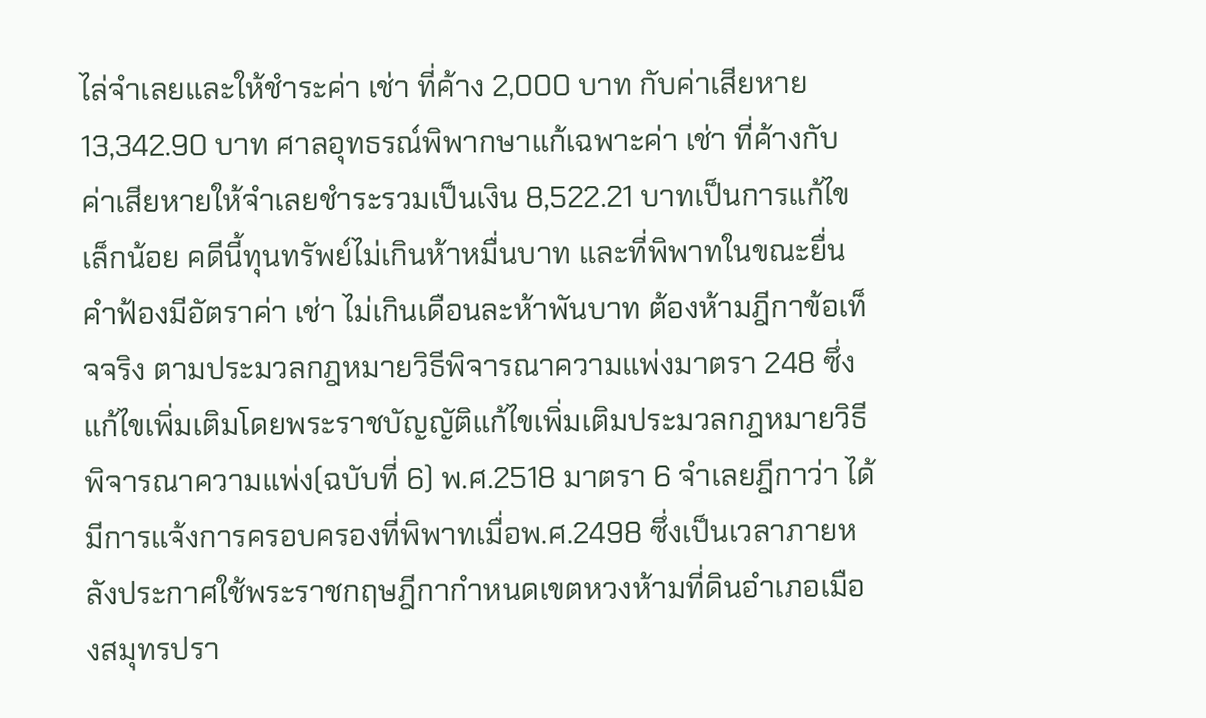ไล่จำเลยและให้ชำระค่า เช่า ที่ค้าง 2,000 บาท กับค่าเสียหาย 13,342.90 บาท ศาลอุทธรณ์พิพากษาแก้เฉพาะค่า เช่า ที่ค้างกับค่าเสียหายให้จำเลยชำระรวมเป็นเงิน 8,522.21 บาทเป็นการแก้ไขเล็กน้อย คดีนี้ทุนทรัพย์ไม่เกินห้าหมื่นบาท และที่พิพาทในขณะยื่นคำฟ้องมีอัตราค่า เช่า ไม่เกินเดือนละห้าพันบาท ต้องห้ามฎีกาข้อเท็จจริง ตามประมวลกฎหมายวิธีพิจารณาความแพ่งมาตรา 248 ซึ่งแก้ไขเพิ่มเติมโดยพระราชบัญญัติแก้ไขเพิ่มเติมประมวลกฎหมายวิธีพิจารณาความแพ่ง(ฉบับที่ 6) พ.ศ.2518 มาตรา 6 จำเลยฎีกาว่า ได้มีการแจ้งการครอบครองที่พิพาทเมื่อพ.ศ.2498 ซึ่งเป็นเวลาภายหลังประกาศใช้พระราชกฤษฎีกากำหนดเขตหวงห้ามที่ดินอำเภอเมืองสมุทรปรา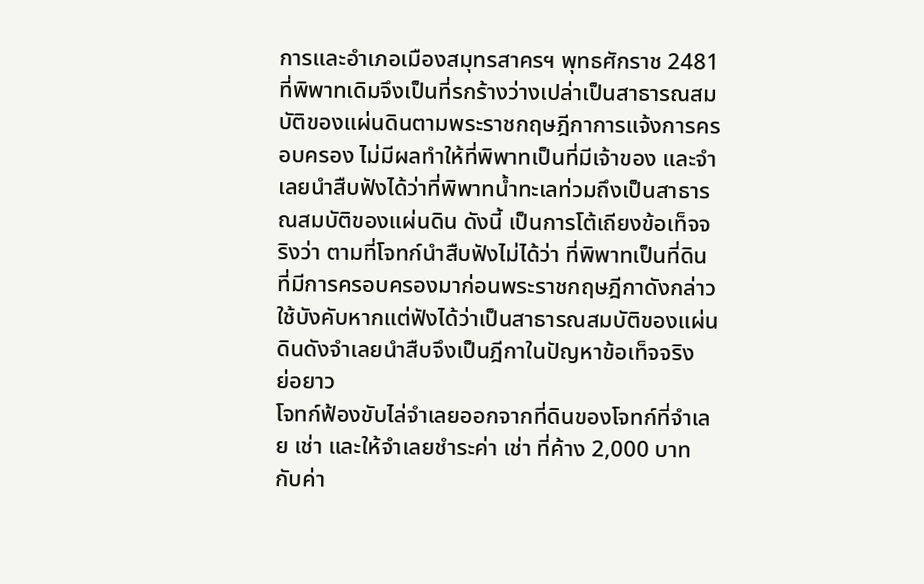การและอำเภอเมืองสมุทรสาครฯ พุทธศักราช 2481 ที่พิพาทเดิมจึงเป็นที่รกร้างว่างเปล่าเป็นสาธารณสมบัติของแผ่นดินตามพระราชกฤษฎีกาการแจ้งการครอบครอง ไม่มีผลทำให้ที่พิพาทเป็นที่มีเจ้าของ และจำเลยนำสืบฟังได้ว่าที่พิพาทน้ำทะเลท่วมถึงเป็นสาธารณสมบัติของแผ่นดิน ดังนี้ เป็นการโต้เถียงข้อเท็จจริงว่า ตามที่โจทก์นำสืบฟังไม่ได้ว่า ที่พิพาทเป็นที่ดินที่มีการครอบครองมาก่อนพระราชกฤษฎีกาดังกล่าวใช้บังคับหากแต่ฟังได้ว่าเป็นสาธารณสมบัติของแผ่นดินดังจำเลยนำสืบจึงเป็นฎีกาในปัญหาข้อเท็จจริง
ย่อยาว
โจทก์ฟ้องขับไล่จำเลยออกจากที่ดินของโจทก์ที่จำเลย เช่า และให้จำเลยชำระค่า เช่า ที่ค้าง 2,000 บาท กับค่า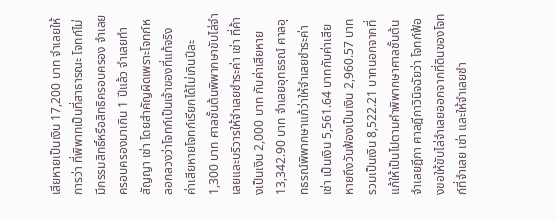เสียหายเป็นเงิน 17,200 บาท จำเลยให้การว่า ที่พิพาทเป็นที่สาธารณะ โจทก์ไม่มีกรรมสิทธิ์หรือสิทธิครอบครอง จำเลยครอบครองมาเกิน 1 ปีแล้ว จำเลยทำสัญญา เช่า โดยสำคัญผิดเพราะโจทก์หลอกลวงว่าโจทก์เป็นเจ้าของที่แท้จริง ค่าเสียหายโจทก์เรียกได้ไม่เกินปีละ 1,300 บาท ศาลชั้นต้นพิพากษาขับไล่จำเลยและบริวารให้จำเลยชำระค่า เช่า ที่ค้างเป็นเงิน 2,000 บาท กับค่าเสียหาย 13,342.90 บาท จำเลยอุทธรณ์ ศาลอุทธรณ์พิพากษาแก้ว่าให้จำเลยชำระค่า เช่า เป็นเงิน 5,561.64 บาทกับค่าเสียหายถึงวันฟ้องเป็นเงิน 2,960.57 บาท รวมเป็นเงิน 8,522.21 บาทนอกจากที่แก้ให้เป็นไปตามคำพิพากษาศาลชั้นต้น จำเลยฎีกา ศาลฎีกาวินิจฉัยว่า โจทก์ฟ้องขอให้ขับไล่จำเลยออกจากที่ดินของโจทก์ที่จำเลย เช่า และให้จำเลยชำ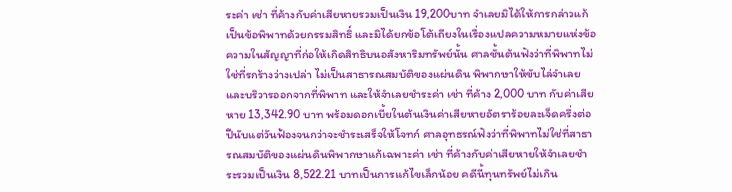ระค่า เช่า ที่ค้างกับค่าเสียหายรวมเป็นเงิน 19,200บาท จำเลยมิได้ให้การกล่าวแก้เป็นข้อพิพาทด้วยกรรมสิทธิ์ และมิได้ยกข้อโต้เถียงในเรื่องแปลความหมายแห่งข้อความในสัญญาที่ก่อให้เกิดสิทธิบนอสังหาริมทรัพย์นั้น ศาลชั้นต้นฟังว่าที่พิพาทไม่ใช่ที่รกร้างว่างเปล่า ไม่เป็นสาธารณสมบัติของแผ่นดิน พิพากษาให้ขับไล่จำเลยและบริวารออกจากที่พิพาท และให้จำเลยชำระค่า เช่า ที่ค้าง 2,000 บาท กับค่าเสียหาย 13,342.90 บาท พร้อมดอกเบี้ยในต้นเงินค่าเสียหายอัตราร้อยละเจ็ดครึ่งต่อปีนับแต่วันฟ้องจนกว่าจะชำระเสร็จให้โจทก์ ศาลอุทธรณ์ฟังว่าที่พิพาทไม่ใช่ที่สาธารณสมบัติของแผ่นดินพิพากษาแก้เฉพาะค่า เช่า ที่ค้างกับค่าเสียหายให้จำเลยชำระรวมเป็นเงิน 8,522.21 บาทเป็นการแก้ไขเล็กน้อย คดีนี้ทุนทรัพย์ไม่เกิน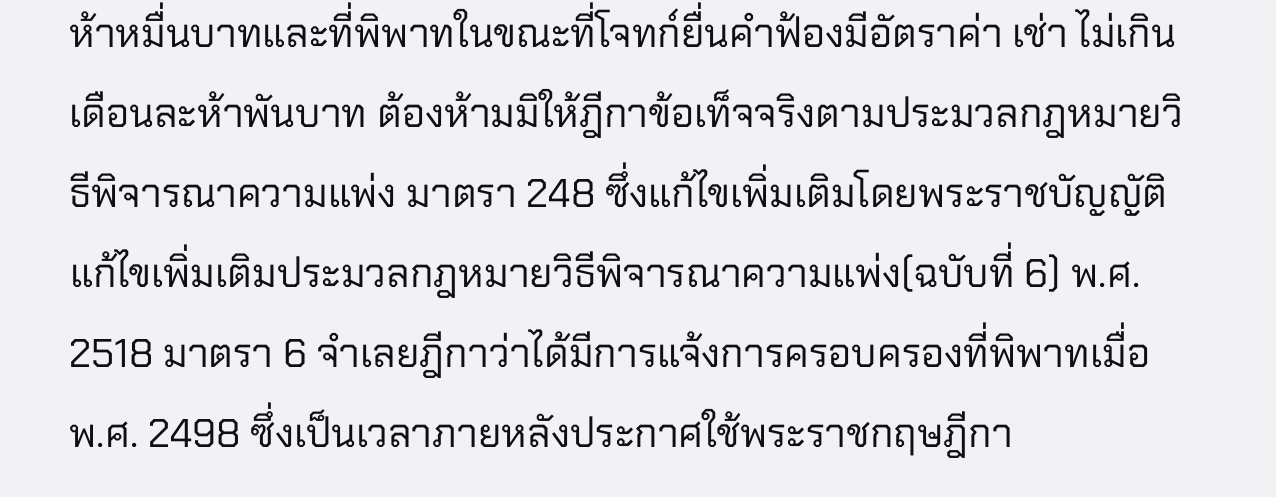ห้าหมื่นบาทและที่พิพาทในขณะที่โจทก์ยื่นคำฟ้องมีอัตราค่า เช่า ไม่เกินเดือนละห้าพันบาท ต้องห้ามมิให้ฎีกาข้อเท็จจริงตามประมวลกฎหมายวิธีพิจารณาความแพ่ง มาตรา 248 ซึ่งแก้ไขเพิ่มเติมโดยพระราชบัญญัติแก้ไขเพิ่มเติมประมวลกฎหมายวิธีพิจารณาความแพ่ง(ฉบับที่ 6) พ.ศ. 2518 มาตรา 6 จำเลยฎีกาว่าได้มีการแจ้งการครอบครองที่พิพาทเมื่อ พ.ศ. 2498 ซึ่งเป็นเวลาภายหลังประกาศใช้พระราชกฤษฎีกา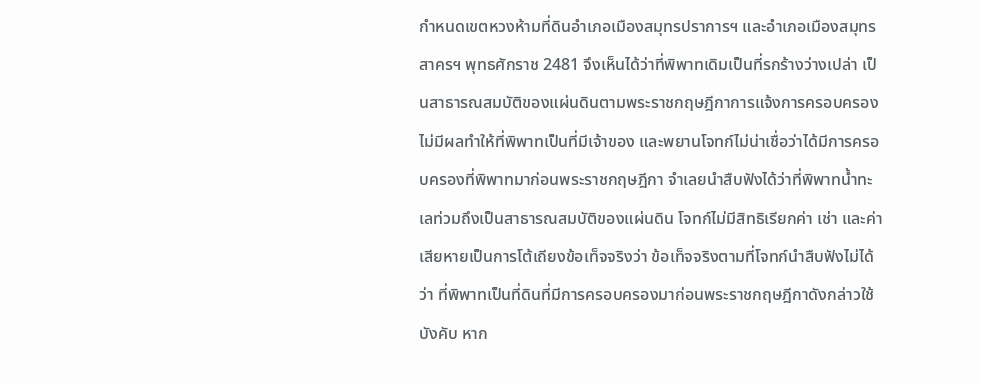กำหนดเขตหวงห้ามที่ดินอำเภอเมืองสมุทรปราการฯ และอำเภอเมืองสมุทรสาครฯ พุทธศักราช 2481 จึงเห็นได้ว่าที่พิพาทเดิมเป็นที่รกร้างว่างเปล่า เป็นสาธารณสมบัติของแผ่นดินตามพระราชกฤษฎีกาการแจ้งการครอบครองไม่มีผลทำให้ที่พิพาทเป็นที่มีเจ้าของ และพยานโจทก์ไม่น่าเชื่อว่าได้มีการครอบครองที่พิพาทมาก่อนพระราชกฤษฎีกา จำเลยนำสืบฟังได้ว่าที่พิพาทน้ำทะเลท่วมถึงเป็นสาธารณสมบัติของแผ่นดิน โจทก์ไม่มีสิทธิเรียกค่า เช่า และค่าเสียหายเป็นการโต้เถียงข้อเท็จจริงว่า ข้อเท็จจริงตามที่โจทก์นำสืบฟังไม่ได้ว่า ที่พิพาทเป็นที่ดินที่มีการครอบครองมาก่อนพระราชกฤษฎีกาดังกล่าวใช้บังคับ หาก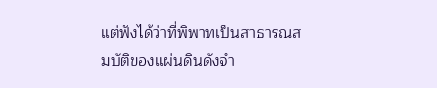แต่ฟังได้ว่าที่พิพาทเป็นสาธารณสมบัติของแผ่นดินดังจำ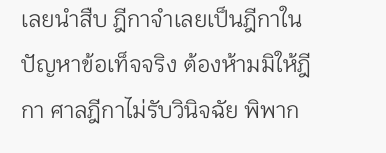เลยนำสืบ ฎีกาจำเลยเป็นฎีกาในปัญหาข้อเท็จจริง ต้องห้ามมิให้ฎีกา ศาลฎีกาไม่รับวินิจฉัย พิพาก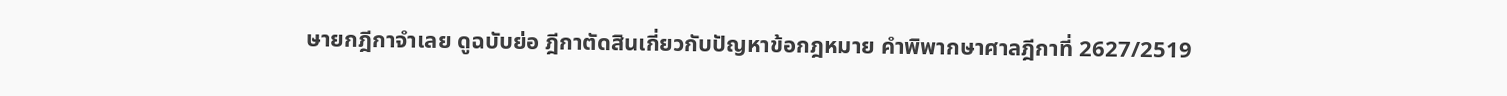ษายกฎีกาจำเลย ดูฉบับย่อ ฎีกาตัดสินเกี่ยวกับปัญหาข้อกฎหมาย คำพิพากษาศาลฎีกาที่ 2627/2519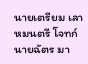นายเตรียม เลาหมนตรี โจทก์ นายฉัตร มา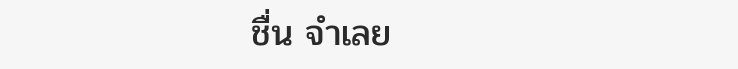ชื่น จำเลย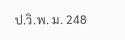ป.วิ.พ. ม. 248